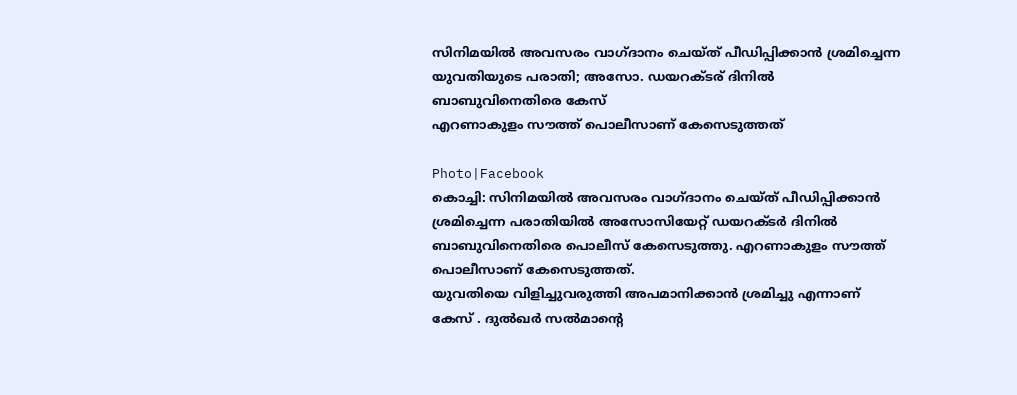സിനിമയിൽ അവസരം വാഗ്ദാനം ചെയ്ത് പീഡിപ്പിക്കാൻ ശ്രമിച്ചെന്ന യുവതിയുടെ പരാതി; അസോ. ഡയറക്ടര് ദിനിൽ ബാബുവിനെതിരെ കേസ്
എറണാകുളം സൗത്ത് പൊലീസാണ് കേസെടുത്തത്

Photo|Facebook
കൊച്ചി: സിനിമയിൽ അവസരം വാഗ്ദാനം ചെയ്ത് പീഡിപ്പിക്കാൻ ശ്രമിച്ചെന്ന പരാതിയിൽ അസോസിയേറ്റ് ഡയറക്ടർ ദിനിൽ ബാബുവിനെതിരെ പൊലീസ് കേസെടുത്തു. എറണാകുളം സൗത്ത് പൊലീസാണ് കേസെടുത്തത്.
യുവതിയെ വിളിച്ചുവരുത്തി അപമാനിക്കാൻ ശ്രമിച്ചു എന്നാണ് കേസ് . ദുൽഖർ സൽമാന്റെ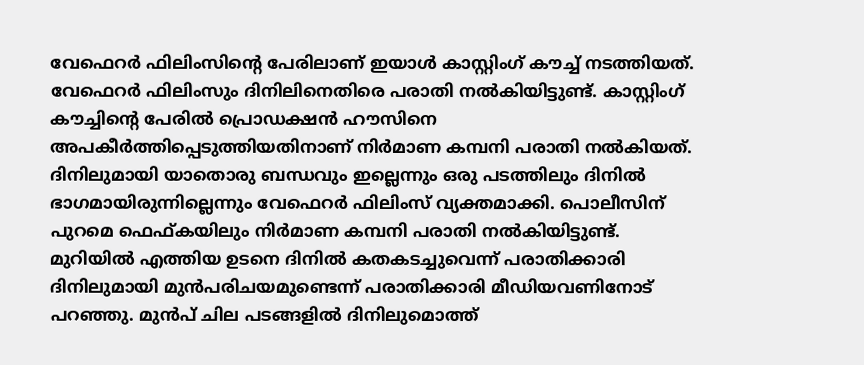വേഫെറർ ഫിലിംസിന്റെ പേരിലാണ് ഇയാൾ കാസ്റ്റിംഗ് കൗച്ച് നടത്തിയത്. വേഫെറർ ഫിലിംസും ദിനിലിനെതിരെ പരാതി നൽകിയിട്ടുണ്ട്. കാസ്റ്റിംഗ് കൗച്ചിന്റെ പേരിൽ പ്രൊഡക്ഷൻ ഹൗസിനെ അപകീർത്തിപ്പെടുത്തിയതിനാണ് നിർമാണ കമ്പനി പരാതി നൽകിയത്. ദിനിലുമായി യാതൊരു ബന്ധവും ഇല്ലെന്നും ഒരു പടത്തിലും ദിനിൽ ഭാഗമായിരുന്നില്ലെന്നും വേഫെറർ ഫിലിംസ് വ്യക്തമാക്കി. പൊലീസിന് പുറമെ ഫെഫ്കയിലും നിർമാണ കമ്പനി പരാതി നൽകിയിട്ടുണ്ട്.
മുറിയിൽ എത്തിയ ഉടനെ ദിനിൽ കതകടച്ചുവെന്ന് പരാതിക്കാരി
ദിനിലുമായി മുൻപരിചയമുണ്ടെന്ന് പരാതിക്കാരി മീഡിയവണിനോട് പറഞ്ഞു. മുൻപ് ചില പടങ്ങളിൽ ദിനിലുമൊത്ത്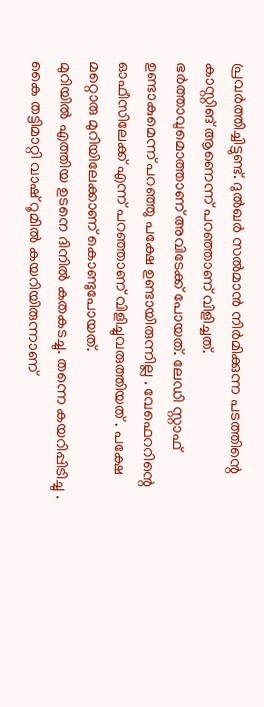പ്രവർത്തിച്ചിട്ടുണ്ട്. ദുൽഖർ സൽമാൻ നിർമിക്കുന്ന പടത്തിന്റെ കാസ്റ്റിങ് ആണെന്ന് പറഞ്ഞാണ് വിളിച്ചത്. ഭർത്താവുമൊത്താണ് അവിടേക്ക് പോയത്. ലേഡി സ്റ്റാഫ് ഉണ്ടാകുമെന്ന് പറഞ്ഞു പക്ഷേ ഉണ്ടായിരുന്നില്ല . വേഫെററിന്റെ ഓഫീസിലേക്ക് എന്ന് പറഞ്ഞാണ് വിളിച്ചുവരുത്തിയത് . പക്ഷേ മറ്റൊരു മുറിയിലേക്കാണ് കൊണ്ടുപോയത്.
മുറിയിൽ എത്തിയ ഉടനെ ദിനിൽ കതകടച്ചു. തന്നെ കയറിപ്പിടിച്ചു . കൈ തട്ടിമാറ്റി വാഷ് റൂമിൽ കയറിയിരുന്നാണ്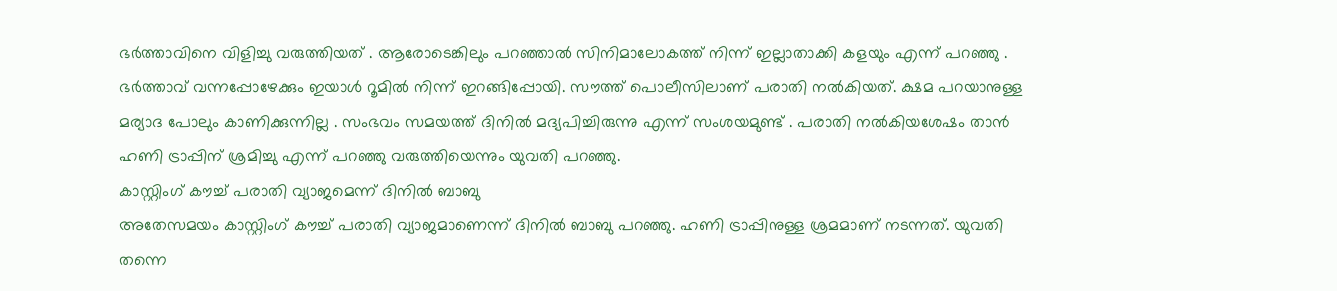ഭർത്താവിനെ വിളിച്ചു വരുത്തിയത് . ആരോടെങ്കിലും പറഞ്ഞാൽ സിനിമാലോകത്ത് നിന്ന് ഇല്ലാതാക്കി കളയും എന്ന് പറഞ്ഞു . ഭർത്താവ് വന്നപ്പോഴേക്കും ഇയാൾ റൂമിൽ നിന്ന് ഇറങ്ങിപ്പോയി. സൗത്ത് പൊലീസിലാണ് പരാതി നൽകിയത്. ക്ഷമ പറയാനുള്ള മര്യാദ പോലും കാണിക്കുന്നില്ല . സംഭവം സമയത്ത് ദിനിൽ മദ്യപിച്ചിരുന്നു എന്ന് സംശയമുണ്ട് . പരാതി നൽകിയശേഷം താൻ ഹണി ട്രാപ്പിന് ശ്രമിച്ചു എന്ന് പറഞ്ഞു വരുത്തിയെന്നും യുവതി പറഞ്ഞു.
കാസ്റ്റിംഗ് കൗച്ച് പരാതി വ്യാജമെന്ന് ദിനിൽ ബാബു
അതേസമയം കാസ്റ്റിംഗ് കൗച്ച് പരാതി വ്യാജമാണെന്ന് ദിനിൽ ബാബു പറഞ്ഞു. ഹണി ട്രാപ്പിനുള്ള ശ്രമമാണ് നടന്നത്. യുവതി തന്നെ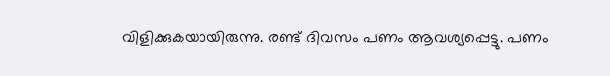വിളിക്കുകയായിരുന്നു. രണ്ട് ദിവസം പണം ആവശ്യപ്പെട്ടു. പണം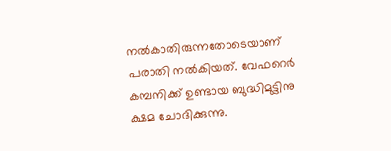നൽകാതിരുന്നതോടെയാണ് പരാതി നൽകിയത്. വേഫറെർ കമ്പനിക്ക് ഉണ്ടായ ബുദ്ധിമുട്ടിനു ക്ഷമ ചോദിക്കുന്നു.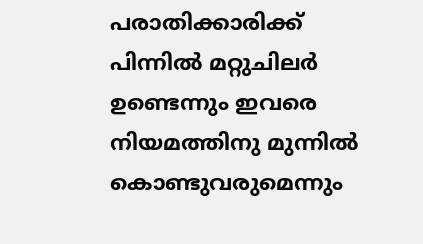പരാതിക്കാരിക്ക് പിന്നിൽ മറ്റുചിലർ ഉണ്ടെന്നും ഇവരെ നിയമത്തിനു മുന്നിൽ കൊണ്ടുവരുമെന്നും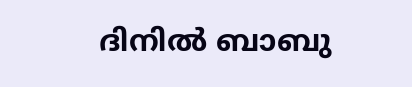ദിനിൽ ബാബു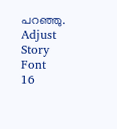പറഞ്ഞു.
Adjust Story Font
16